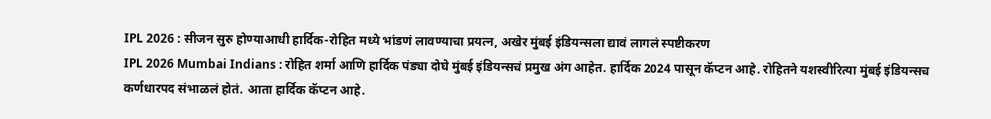IPL 2026 : सीजन सुरु होण्याआधी हार्दिक-रोहित मध्ये भांडणं लावण्याचा प्रयत्न, अखेर मुंबई इंडियन्सला द्यावं लागलं स्पष्टीकरण
IPL 2026 Mumbai Indians : रोहित शर्मा आणि हार्दिक पंड्या दोघे मुंबई इंडियन्सचं प्रमुख अंग आहेत. हार्दिक 2024 पासून कॅप्टन आहे. रोहितने यशस्वीरित्या मुंबई इंडियन्सच कर्णधारपद संभाळलं होतं. आता हार्दिक कॅप्टन आहे.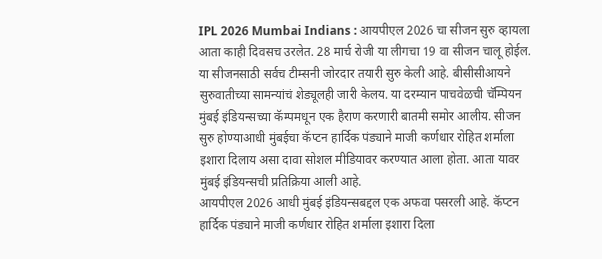IPL 2026 Mumbai Indians : आयपीएल 2026 चा सीजन सुरु व्हायला आता काही दिवसच उरलेत. 28 मार्च रोजी या लीगचा 19 वा सीजन चालू होईल. या सीजनसाठी सर्वच टीम्सनी जोरदार तयारी सुरु केली आहे. बीसीसीआयने सुरुवातीच्या सामन्यांचं शेड्यूलही जारी केलय. या दरम्यान पाचवेळची चॅम्पियन मुंबई इंडियन्सच्या कॅम्पमधून एक हैराण करणारी बातमी समोर आलीय. सीजन सुरु होण्याआधी मुंबईचा कॅप्टन हार्दिक पंड्याने माजी कर्णधार रोहित शर्माला इशारा दिलाय असा दावा सोशल मीडियावर करण्यात आला होता. आता यावर मुंबई इंडियन्सची प्रतिक्रिया आली आहे.
आयपीएल 2026 आधी मुंबई इंडियन्सबद्दल एक अफवा पसरली आहे. कॅप्टन हार्दिक पंड्याने माजी कर्णधार रोहित शर्माला इशारा दिला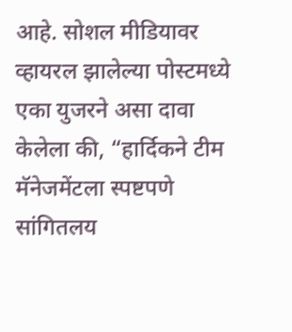आहे. सोशल मीडियावर व्हायरल झालेल्या पोस्टमध्ये एका युजरने असा दावा केलेला की, “हार्दिकने टीम मॅनेजमेंटला स्पष्टपणे सांगितलय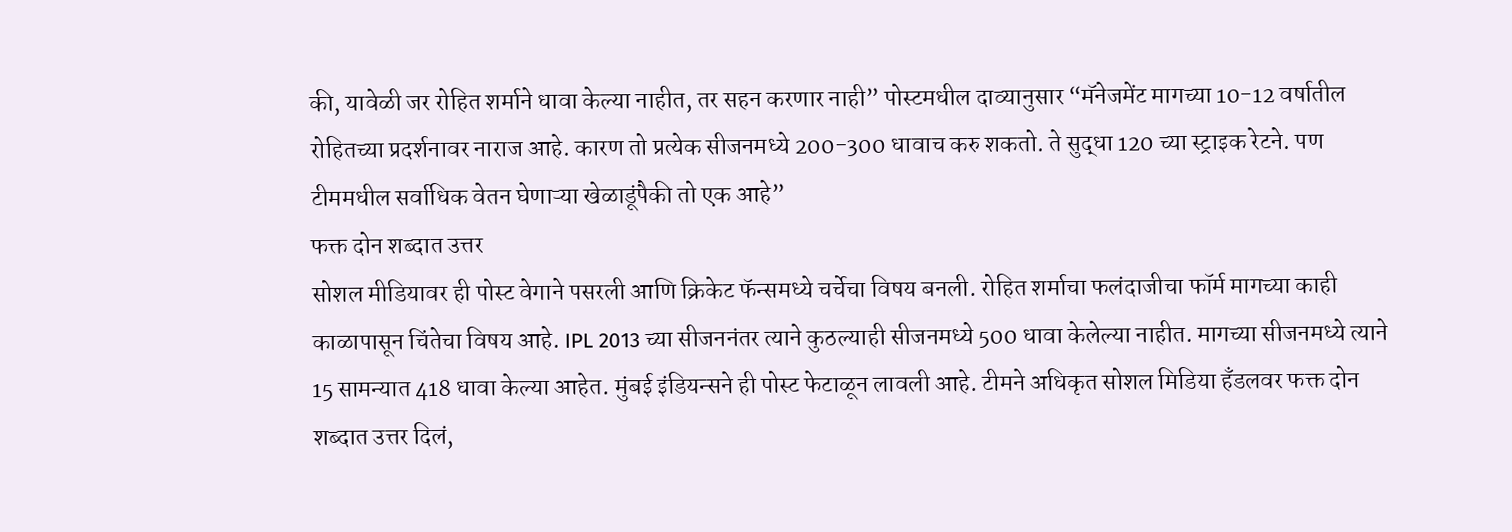की, यावेळी जर रोहित शर्माने धावा केल्या नाहीत, तर सहन करणार नाही” पोस्टमधील दाव्यानुसार “मॅनेजमेंट मागच्या 10-12 वर्षातील रोहितच्या प्रदर्शनावर नाराज आहे. कारण तो प्रत्येक सीजनमध्ये 200-300 धावाच करु शकतो. ते सुद्धा 120 च्या स्ट्राइक रेटने. पण टीममधील सर्वाधिक वेतन घेणाऱ्या खेळाडूंपैकी तो एक आहे”
फक्त दोन शब्दात उत्तर
सोशल मीडियावर ही पोस्ट वेगाने पसरली आणि क्रिकेट फॅन्समध्ये चर्चेचा विषय बनली. रोहित शर्माचा फलंदाजीचा फॉर्म मागच्या काही काळापासून चिंतेचा विषय आहे. IPL 2013 च्या सीजननंतर त्याने कुठल्याही सीजनमध्ये 500 धावा केलेल्या नाहीत. मागच्या सीजनमध्ये त्याने 15 सामन्यात 418 धावा केल्या आहेत. मुंबई इंडियन्सने ही पोस्ट फेटाळून लावली आहे. टीमने अधिकृत सोशल मिडिया हँडलवर फक्त दोन शब्दात उत्तर दिलं,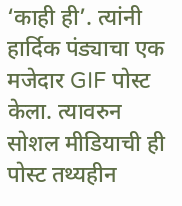‘काही ही’. त्यांनी हार्दिक पंड्याचा एक मजेदार GIF पोस्ट केला. त्यावरुन सोशल मीडियाची ही पोस्ट तथ्यहीन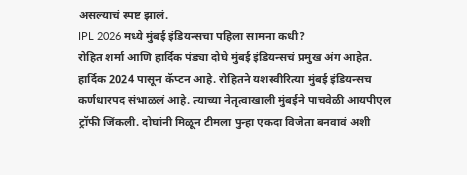असल्याचं स्पष्ट झालं.
IPL 2026 मध्ये मुंबई इंडियन्सचा पहिला सामना कधी?
रोहित शर्मा आणि हार्दिक पंड्या दोघे मुंबई इंडियन्सचं प्रमुख अंग आहेत. हार्दिक 2024 पासून कॅप्टन आहे. रोहितने यशस्वीरित्या मुंबई इंडियन्सच कर्णधारपद संभाळलं आहे. त्याच्या नेतृत्वाखाली मुंबईने पाचवेळी आयपीएल ट्रॉफी जिंकली. दोघांनी मिळून टीमला पुन्हा एकदा विजेता बनवावं अशी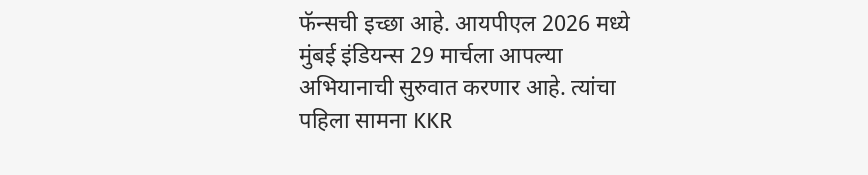फॅन्सची इच्छा आहे. आयपीएल 2026 मध्ये मुंबई इंडियन्स 29 मार्चला आपल्या अभियानाची सुरुवात करणार आहे. त्यांचा पहिला सामना KKR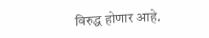विरुद्ध होणार आहे.